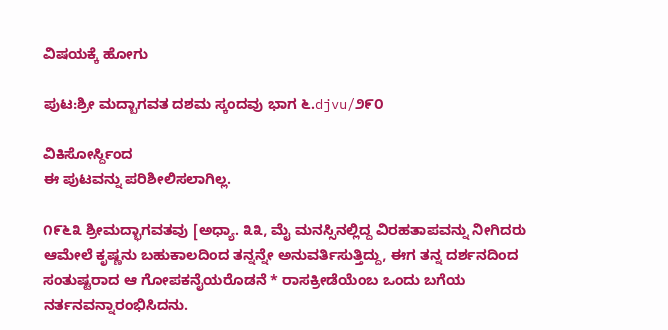ವಿಷಯಕ್ಕೆ ಹೋಗು

ಪುಟ:ಶ್ರೀ ಮದ್ಬಾಗವತ ದಶಮ ಸ್ಕಂದವು ಭಾಗ ೬.djvu/೨೯೦

ವಿಕಿಸೋರ್ಸ್ದಿಂದ
ಈ ಪುಟವನ್ನು ಪರಿಶೀಲಿಸಲಾಗಿಲ್ಲ.

೧೯೬೩ ಶ್ರೀಮದ್ಭಾಗವತವು [ಅಧ್ಯಾ. ೩೩, ಮೈ ಮನಸ್ಸಿನಲ್ಲಿದ್ದ ವಿರಹತಾಪವನ್ನು ನೀಗಿದರು ಆಮೇಲೆ ಕೃಷ್ಣನು ಬಹುಕಾಲದಿಂದ ತನ್ನನ್ನೇ ಅನುವರ್ತಿಸುತ್ತಿದ್ದು, ಈಗ ತನ್ನ ದರ್ಶನದಿಂದ ಸಂತುಷ್ಟರಾದ ಆ ಗೋಪಕನೈಯರೊಡನೆ * ರಾಸಕ್ರೀಡೆಯೆಂಬ ಒಂದು ಬಗೆಯ ನರ್ತನವನ್ನಾರಂಭಿಸಿದನು.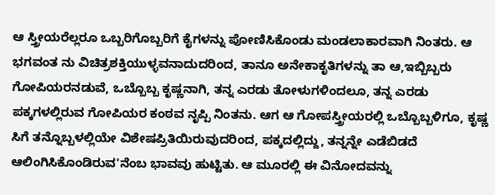ಆ ಸ್ತ್ರೀಯರೆಲ್ಲರೂ ಒಬ್ಬರಿಗೊಬ್ಬರಿಗೆ ಕೈಗಳನ್ನು ಪೋಣಿಸಿಕೊಂಡು ಮಂಡಲಾಕಾರವಾಗಿ ನಿಂತರು. ಆ ಭಗವಂತ ನು ವಿಚಿತ್ರಶಕ್ತಿಯುಳ್ಳವನಾದುದರಿಂದ, ತಾನೂ ಅನೇಕಾಕೃತಿಗಳನ್ನು ತಾ ಆ,ಇಬ್ಬಿಬ್ಬರು ಗೋಪಿಯರನಡುವೆ, ಒಬ್ಬೊಬ್ಬ ಕೃಷ್ಣನಾಗಿ, ತನ್ನ ಎರಡು ತೋಳುಗಳಿಂದಲೂ, ತನ್ನ ಎರಡು ಪಕ್ಕಗಳಲ್ಲಿರುವ ಗೋಪಿಯರ ಕಂಠವ ನೃಪ್ಪಿ ನಿಂತನು. ಆಗ ಆ ಗೋಪಸ್ತ್ರೀಯರಲ್ಲಿ ಒಬ್ಬೊಬ್ಬಳಿಗೂ, ಕೃಷ್ಣ ಸಿಗೆ ತನ್ನೊಬ್ಬಳಲ್ಲಿಯೇ ವಿಶೇಷಪ್ರಿತಿಯಿರುವುದರಿಂದ, ಪಕ್ಕದಲ್ಲಿದ್ದು, ತನ್ನನ್ನೇ ಎಡೆಬಿಡದೆ ಆಲಿಂಗಿಸಿಕೊಂಡಿರುವ'ನೆಂಬ ಭಾವವು ಹುಟ್ಟಿತು. ಆ ಮೂರಲ್ಲಿ ಈ ವಿನೋದವನ್ನು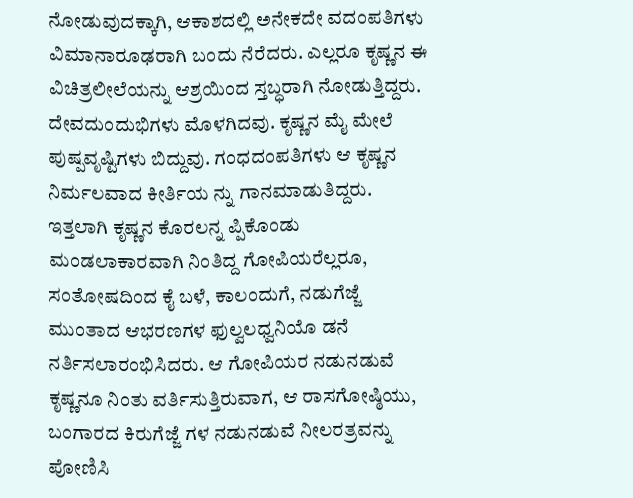ನೋಡುವುದಕ್ಕಾಗಿ, ಆಕಾಶದಲ್ಲಿ ಅನೇಕದೇ ವದಂಪತಿಗಳು ವಿಮಾನಾರೂಢರಾಗಿ ಬಂದು ನೆರೆದರು. ಎಲ್ಲರೂ ಕೃಷ್ಣನ ಈ ವಿಚಿತ್ರಲೀಲೆಯನ್ನು ಆಶ್ರಯಿಂದ ಸ್ತಬ್ಧರಾಗಿ ನೋಡುತ್ತಿದ್ದರು. ದೇವದುಂದುಭಿಗಳು ಮೊಳಗಿದವು. ಕೃಷ್ಣನ ಮೈ ಮೇಲೆ ಪುಷ್ಪವೃಷ್ಟಿಗಳು ಬಿದ್ದುವು. ಗಂಧದಂಪತಿಗಳು ಆ ಕೃಷ್ಣನ ನಿರ್ಮಲವಾದ ಕೀರ್ತಿಯ ನ್ನು ಗಾನಮಾಡುತಿದ್ದರು. ಇತ್ತಲಾಗಿ ಕೃಷ್ಣನ ಕೊರಲನ್ನ ಪ್ಪಿಕೊಂಡು ಮಂಡಲಾಕಾರವಾಗಿ ನಿಂತಿದ್ದ ಗೋಪಿಯರೆಲ್ಲರೂ, ಸಂತೋಷದಿಂದ ಕೈ ಬಳೆ, ಕಾಲಂದುಗೆ, ನಡುಗೆಜ್ಜೆ ಮುಂತಾದ ಆಭರಣಗಳ ಫುಲ್ವಲಧ್ವನಿಯೊ ಡನೆ ನರ್ತಿಸಲಾರಂಭಿಸಿದರು. ಆ ಗೋಪಿಯರ ನಡುನಡುವೆ ಕೃಷ್ಣನೂ ನಿಂತು ವರ್ತಿಸುತ್ತಿರುವಾಗ, ಆ ರಾಸಗೋಷ್ಠಿಯು, ಬಂಗಾರದ ಕಿರುಗೆಜ್ಜೆ ಗಳ ನಡುನಡುವೆ ನೀಲರತ್ರವನ್ನು ಪೋಣಿಸಿ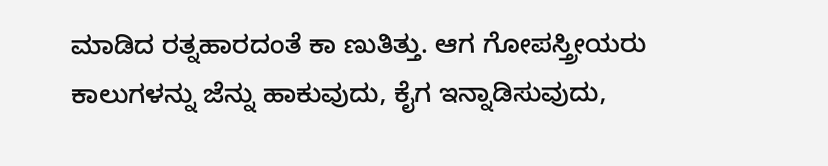ಮಾಡಿದ ರತ್ನಹಾರದಂತೆ ಕಾ ಣುತಿತ್ತು. ಆಗ ಗೋಪಸ್ತ್ರೀಯರು ಕಾಲುಗಳನ್ನು ಜೆನ್ನು ಹಾಕುವುದು, ಕೈಗ ಇನ್ನಾಡಿಸುವುದು,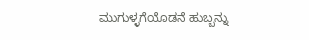ಮುಗುಳ್ಳಗೆಯೊಡನೆ ಹುಬ್ಬನ್ನು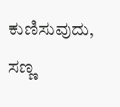ಕುಣಿಸುವುದು, ಸಣ್ಣ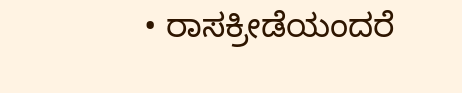• ರಾಸಕ್ರೀಡೆಯಂದರೆ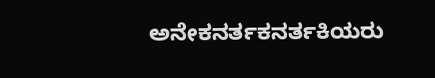ಅನೇಕನರ್ತಕನರ್ತಕಿಯರು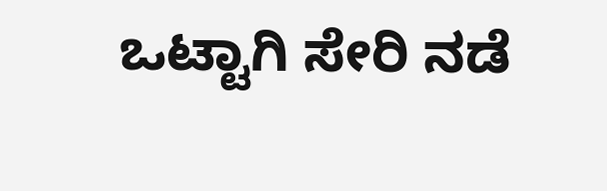ಒಟ್ಟಾಗಿ ಸೇರಿ ನಡೆ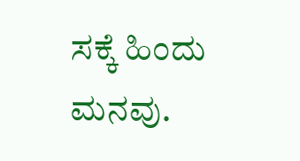ಸಕ್ಕೆ ಹಿಂದು ಮನವು.